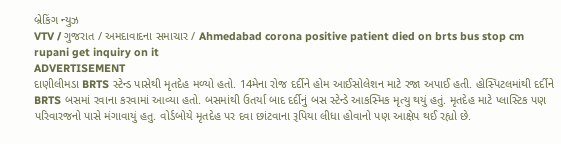બ્રેકિંગ ન્યુઝ
VTV / ગુજરાત / અમદાવાદના સમાચાર / Ahmedabad corona positive patient died on brts bus stop cm rupani get inquiry on it
ADVERTISEMENT
દાણીલીમડા BRTS સ્ટેન્ડ પાસેથી મૃતદેહ મળ્યો હતો. 14મેના રોજ દર્દીને હોમ આઈસોલેશન માટે રજા અપાઈ હતી. હોસ્પિટલમાંથી દર્દીને BRTS બસમાં રવાના કરવામાં આવ્યા હતો. બસમાંથી ઉતર્યા બાદ દર્દીનું બસ સ્ટેન્ડે આકસ્મિક મૃત્યુ થયું હતું. મૃતદેહ માટે પ્લાસ્ટિક પણ પરિવારજનો પાસે મંગાવાયું હતુ. વોર્ડબોયે મૃતદેહ પર દવા છાંટવાના રૂપિયા લીધા હોવાનો પણ આક્ષેપ થઈ રહ્યો છે.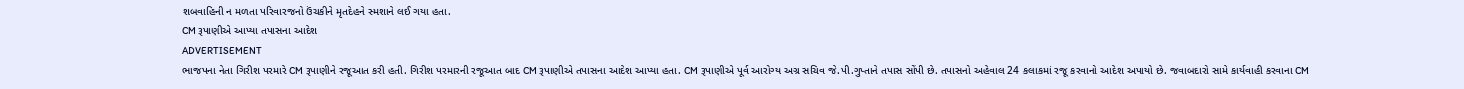શબવાહિની ન મળતા પરિવારજનો ઉંચકીને મૃતદેહને સ્મશાને લઈ ગયા હતા.
CM રૂપાણીએ આપ્યા તપાસના આદેશ
ADVERTISEMENT
ભાજપના નેતા ગિરીશ પરમારે CM રૂપાણીને રજૂઆત કરી હતી. ગિરીશ પરમારની રજૂઆત બાદ CM રૂપાણીએ તપાસના આદેશ આપ્યા હતા. CM રૂપાણીએ પૂર્વ આરોગ્ય અગ્ર સચિવ જે.પી.ગુપ્તાને તપાસ સોંપી છે. તપાસનો અહેવાલ 24 કલાકમાં રજૂ કરવાનો આદેશ અપાયો છે. જવાબદારો સામે કાર્યવાહી કરવાના CM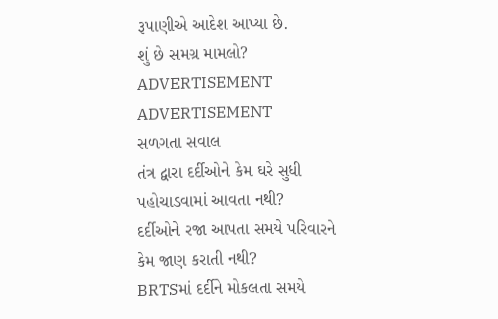રૂપાણીએ આદેશ આપ્યા છે.
શું છે સમગ્ર મામલો?
ADVERTISEMENT
ADVERTISEMENT
સળગતા સવાલ
તંત્ર દ્વારા દર્દીઓને કેમ ઘરે સુધી પહોચાડવામાં આવતા નથી?
દર્દીઓને રજા આપતા સમયે પરિવારને કેમ જાણ કરાતી નથી?
BRTSમાં દર્દીને મોકલતા સમયે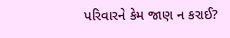પરિવારને કેમ જાણ ન કરાઈ?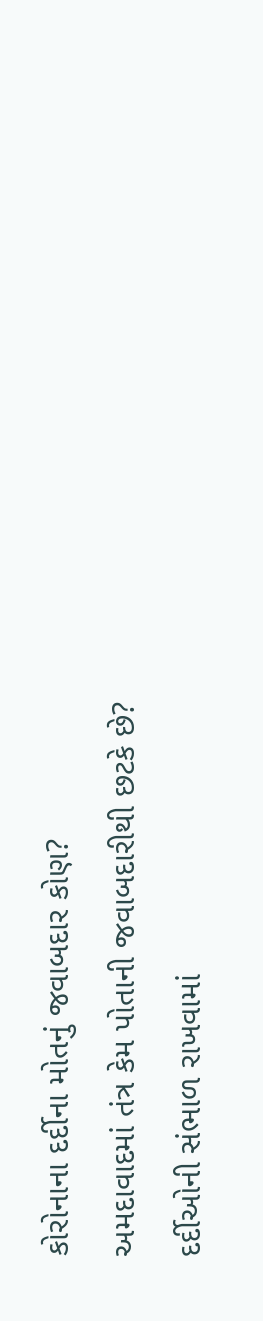કોરોનાના દર્દીના મોતનું જવાબદાર કોણ?
અમદાવાદમાં તંત્ર કેમ પોતાની જવાબદારીથી છટકે છે?
દર્દીઓની સંભાળ રાખવામાં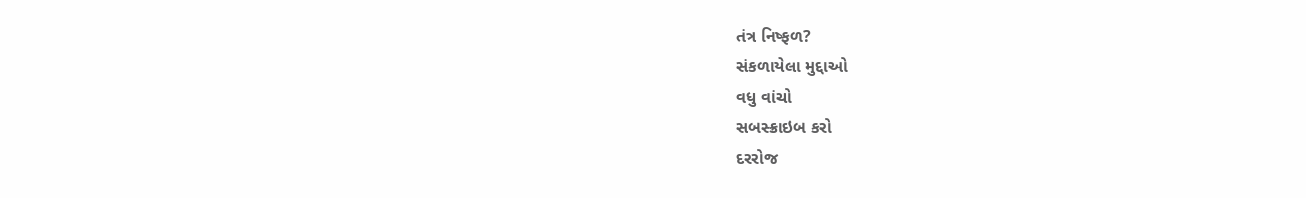તંત્ર નિષ્ફળ?
સંકળાયેલા મુદ્દાઓ
વધુ વાંચો
સબસ્ક્રાઇબ કરો
દરરોજ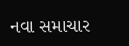નવા સમાચાર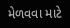મેળવવા માટે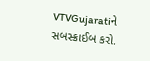VTVGujaratiને સબસ્ક્રાઈબ કરો.